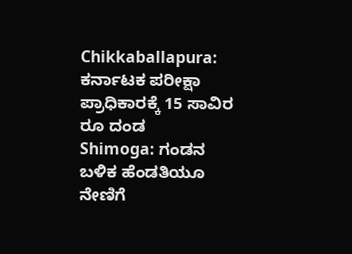Chikkaballapura: ಕರ್ನಾಟಕ ಪರೀಕ್ಷಾ ಪ್ರಾಧಿಕಾರಕ್ಕೆ 15 ಸಾವಿರ ರೂ ದಂಡ
Shimoga: ಗಂಡನ ಬಳಿಕ ಹೆಂಡತಿಯೂ ನೇಣಿಗೆ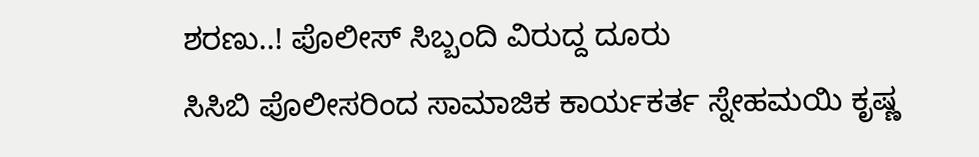ಶರಣು..! ಪೊಲೀಸ್ ಸಿಬ್ಬಂದಿ ವಿರುದ್ದ ದೂರು
ಸಿಸಿಬಿ ಪೊಲೀಸರಿಂದ ಸಾಮಾಜಿಕ ಕಾರ್ಯಕರ್ತ ಸ್ನೇಹಮಯಿ ಕೃಷ್ಣ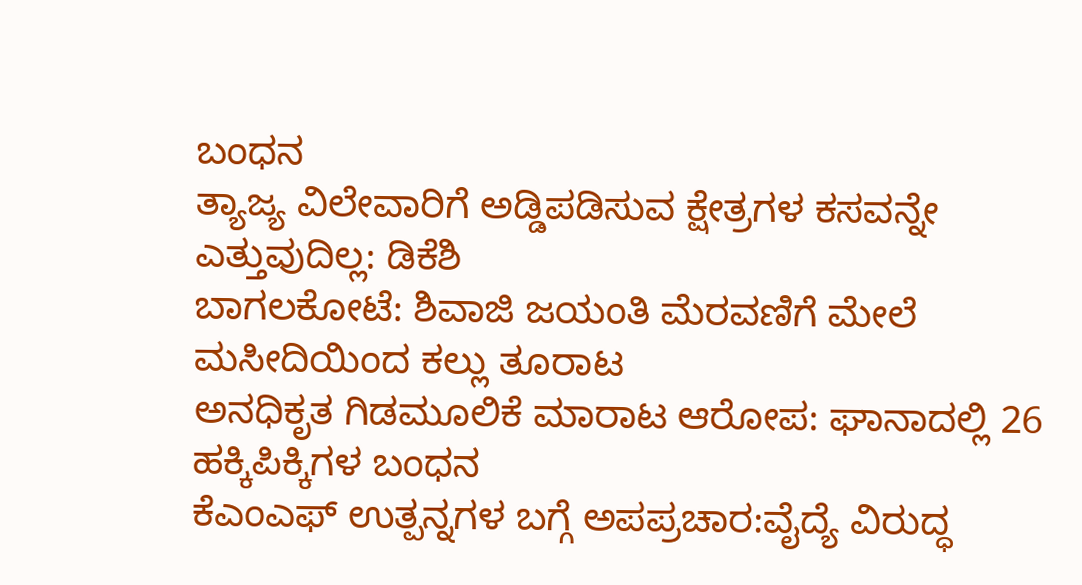ಬಂಧನ
ತ್ಯಾಜ್ಯ ವಿಲೇವಾರಿಗೆ ಅಡ್ಡಿಪಡಿಸುವ ಕ್ಷೇತ್ರಗಳ ಕಸವನ್ನೇ ಎತ್ತುವುದಿಲ್ಲ: ಡಿಕೆಶಿ
ಬಾಗಲಕೋಟೆ: ಶಿವಾಜಿ ಜಯಂತಿ ಮೆರವಣಿಗೆ ಮೇಲೆ ಮಸೀದಿಯಿಂದ ಕಲ್ಲು ತೂರಾಟ
ಅನಧಿಕೃತ ಗಿಡಮೂಲಿಕೆ ಮಾರಾಟ ಆರೋಪ: ಘಾನಾದಲ್ಲಿ 26 ಹಕ್ಕಿಪಿಕ್ಕಿಗಳ ಬಂಧನ
ಕೆಎಂಎಫ್ ಉತ್ಪನ್ನಗಳ ಬಗ್ಗೆ ಅಪಪ್ರಚಾರ:ವೈದ್ಯೆ ವಿರುದ್ಧ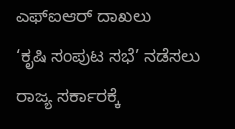ಎಫ್ಐಆರ್ ದಾಖಲು
‘ಕೃಷಿ ಸಂಪುಟ ಸಭೆ’ ನಡೆಸಲು ರಾಜ್ಯ ಸರ್ಕಾರಕ್ಕೆ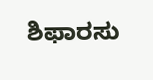ಶಿಫಾರಸು